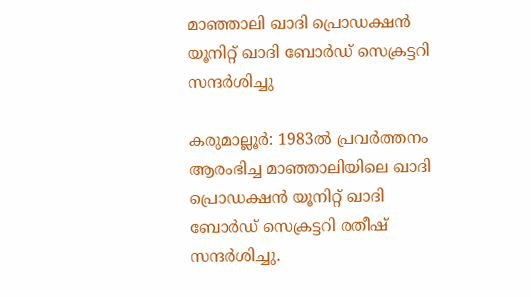മാഞ്ഞാലി ഖാദി പ്രൊഡക്ഷൻ യൂനിറ്റ് ഖാദി ബോർഡ് സെക്രട്ടറി സന്ദർശിച്ചു

കരുമാല്ലൂർ: 1983ൽ പ്രവർത്തനം ആരംഭിച്ച മാഞ്ഞാലിയിലെ ഖാദി പ്രൊഡക്ഷൻ യൂനിറ്റ് ഖാദി ബോർഡ് സെക്രട്ടറി രതീഷ് സന്ദർശിച്ചു.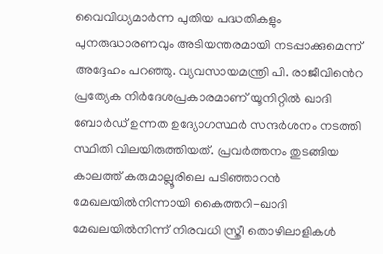വൈവിധ്യമാർന്ന പുതിയ പദ്ധതികളും പുനരുദ്ധാരണവും അടിയന്തരമായി നടപ്പാക്കുമെന്ന് അദ്ദേഹം പറഞ്ഞു. വ്യവസായമന്ത്രി പി. രാജീവി‍ൻെറ പ്രത്യേക നിർദേശപ്രകാരമാണ് യൂനിറ്റിൽ ഖാദി ബോർഡ് ഉന്നത ഉദ്യോഗസ്ഥർ സന്ദർശനം നടത്തി സ്ഥിതി വിലയിരുത്തിയത്. പ്രവർത്തനം തുടങ്ങിയ കാലത്ത് കരുമാല്ലൂരിലെ പടിഞ്ഞാറൻ മേഖലയിൽനിന്നായി കൈത്തറി-ഖാദി മേഖലയിൽനിന്ന് നിരവധി സ്ത്രീ തൊഴിലാളികൾ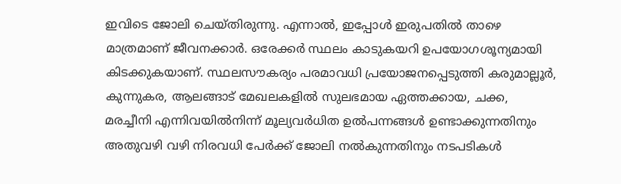ഇവിടെ ജോലി ചെയ്തിരുന്നു. എന്നാൽ, ഇപ്പോൾ ഇരുപതിൽ താഴെ മാത്രമാണ് ജീവനക്കാർ. ഒരേക്കർ സ്ഥലം കാടുകയറി ഉപയോഗശൂന്യമായി കിടക്കുകയാണ്. സ്ഥലസൗകര്യം പരമാവധി പ്രയോജനപ്പെടുത്തി കരുമാല്ലൂർ, കുന്നുകര, ആലങ്ങാട് മേഖലകളിൽ സുലഭമായ ഏത്തക്കായ, ചക്ക, മരച്ചീനി എന്നിവയിൽനിന്ന് മൂല്യവർധിത ഉൽപന്നങ്ങൾ ഉണ്ടാക്കുന്നതിനും അതുവഴി വഴി നിരവധി പേർക്ക് ജോലി നൽകുന്നതിനും നടപടികൾ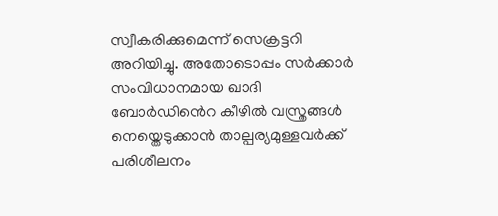സ്വീകരിക്കുമെന്ന് സെക്രട്ടറി അറിയിച്ചു. അതോടൊപ്പം സർക്കാർ സംവിധാനമായ ഖാദി ബോർഡി‍ൻെറ കീഴിൽ വസ്ത്രങ്ങൾ നെയ്തെടുക്കാൻ താല്പര്യമുള്ളവർക്ക് പരിശീലനം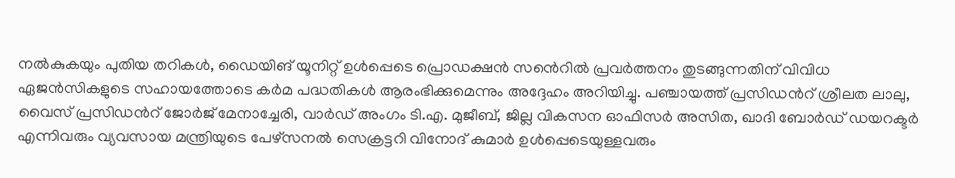നൽകുകയും പുതിയ തറികൾ, ഡൈയിങ് യൂനിറ്റ് ഉൾപ്പെടെ പ്രൊഡക്ഷൻ സൻെറിൽ പ്രവർത്തനം തുടങ്ങുന്നതിന് വിവിധ ഏജൻസികളുടെ സഹായത്തോടെ കർമ പദ്ധതികൾ ആരംഭിക്കുമെന്നും അദ്ദേഹം അറിയിച്ചു. പഞ്ചായത്ത് പ്രസിഡൻറ് ശ്രീലത ലാലു, വൈസ് പ്രസിഡൻറ് ജോർജ് മേനാച്ചേരി, വാർഡ് അംഗം ടി.എ. മുജീബ്, ജില്ല വികസന ഓഫിസർ അസിത, ഖാദി ബോർഡ് ഡയറക്ടർ എന്നിവരും വ്യവസായ മന്ത്രിയുടെ പേഴ്സനൽ സെക്രട്ടറി വിനോദ് കുമാർ ഉൾപ്പെടെയുള്ളവരും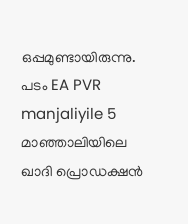ഒപ്പമുണ്ടായിരുന്നു. പടം EA PVR manjaliyile 5 മാഞ്ഞാലിയിലെ ഖാദി പ്രൊഡക്ഷൻ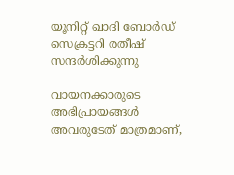യൂനിറ്റ് ഖാദി ബോർഡ് സെക്രട്ടറി രതീഷ് സന്ദർശിക്കുന്നു

വായനക്കാരുടെ അഭിപ്രായങ്ങള്‍ അവരുടേത് മാത്രമാണ്,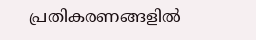പ്രതികരണങ്ങളിൽ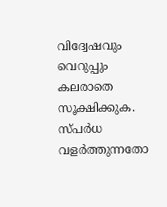വിദ്വേഷവും വെറുപ്പും കലരാതെ സൂക്ഷിക്കുക. സ്പർധ വളർത്തുന്നതോ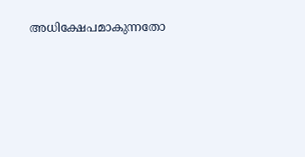അധിക്ഷേപമാകുന്നതോ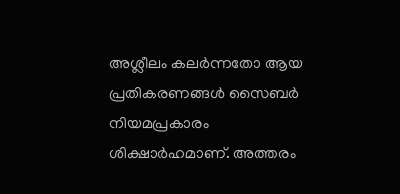അശ്ലീലം കലർന്നതോ ആയ പ്രതികരണങ്ങൾ സൈബർ നിയമപ്രകാരം ശിക്ഷാർഹമാണ്. അത്തരം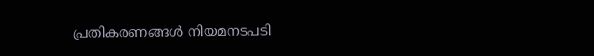പ്രതികരണങ്ങൾ നിയമനടപടി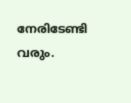നേരിടേണ്ടി വരും.